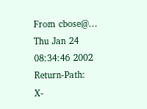From cbose@... Thu Jan 24 08:34:46 2002
Return-Path:
X-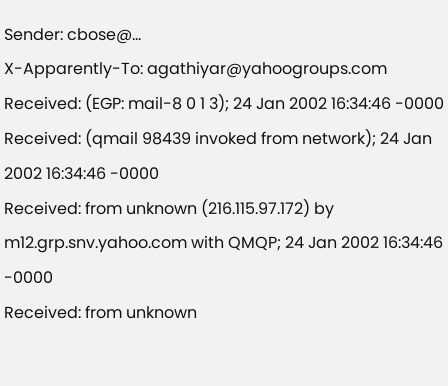Sender: cbose@...
X-Apparently-To: agathiyar@yahoogroups.com
Received: (EGP: mail-8 0 1 3); 24 Jan 2002 16:34:46 -0000
Received: (qmail 98439 invoked from network); 24 Jan 2002 16:34:46 -0000
Received: from unknown (216.115.97.172) by m12.grp.snv.yahoo.com with QMQP; 24 Jan 2002 16:34:46 -0000
Received: from unknown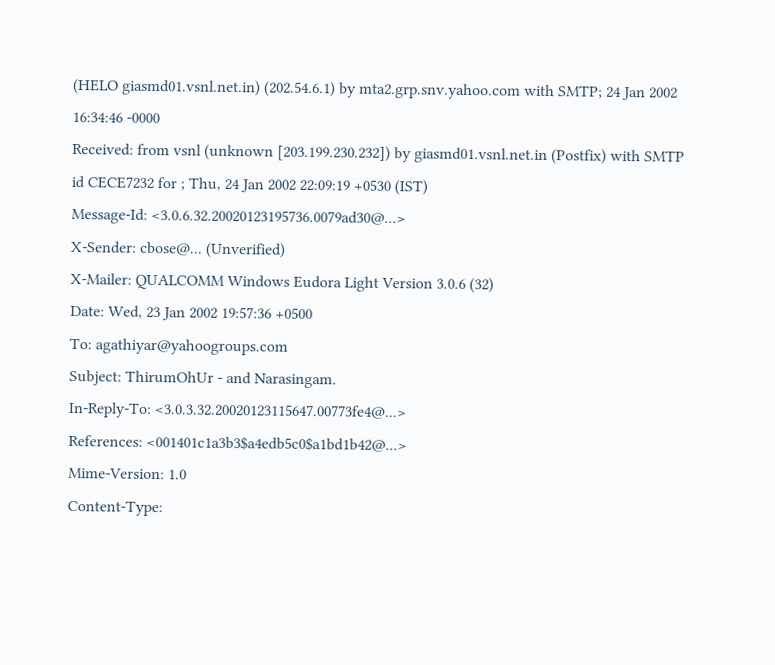(HELO giasmd01.vsnl.net.in) (202.54.6.1) by mta2.grp.snv.yahoo.com with SMTP; 24 Jan 2002 16:34:46 -0000
Received: from vsnl (unknown [203.199.230.232]) by giasmd01.vsnl.net.in (Postfix) with SMTP id CECE7232 for ; Thu, 24 Jan 2002 22:09:19 +0530 (IST)
Message-Id: <3.0.6.32.20020123195736.0079ad30@...>
X-Sender: cbose@... (Unverified)
X-Mailer: QUALCOMM Windows Eudora Light Version 3.0.6 (32)
Date: Wed, 23 Jan 2002 19:57:36 +0500
To: agathiyar@yahoogroups.com
Subject: ThirumOhUr - and Narasingam.
In-Reply-To: <3.0.3.32.20020123115647.00773fe4@...>
References: <001401c1a3b3$a4edb5c0$a1bd1b42@...>
Mime-Version: 1.0
Content-Type: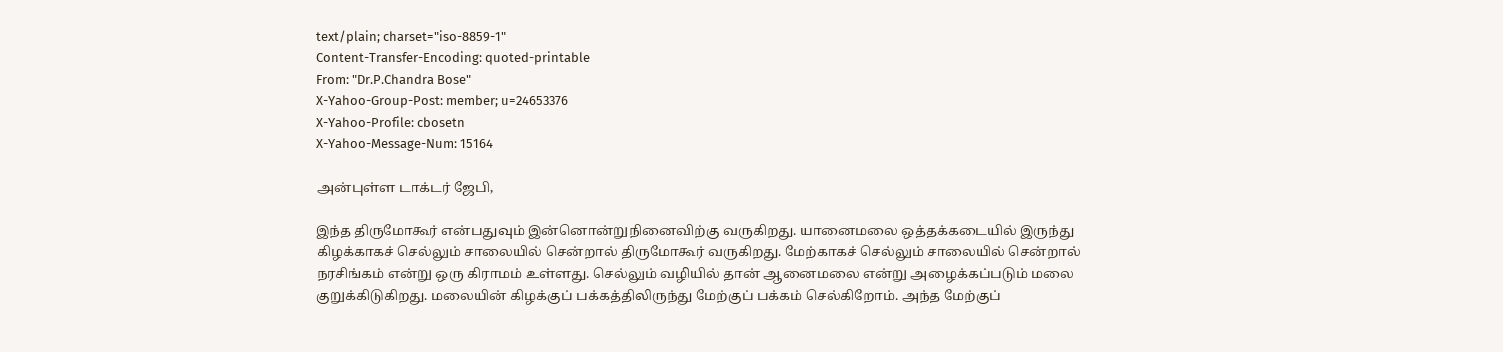text/plain; charset="iso-8859-1"
Content-Transfer-Encoding: quoted-printable
From: "Dr.P.Chandra Bose"
X-Yahoo-Group-Post: member; u=24653376
X-Yahoo-Profile: cbosetn
X-Yahoo-Message-Num: 15164

அன்புள்ள டாக்டர் ஜேபி,

இந்த திருமோகூர் என்பதுவும் இன்னொன்றுநினைவிற்கு வருகிறது. யானைமலை ஒத்தக்கடையில் இருந்து
கிழக்காகச் செல்லும் சாலையில் சென்றால் திருமோகூர் வருகிறது. மேற்காகச் செல்லும் சாலையில் சென்றால்
நரசிங்கம் என்று ஒரு கிராமம் உள்ளது. செல்லும் வழியில் தான் ஆனைமலை என்று அழைக்கப்படும் மலை
குறுக்கிடுகிறது. மலையின் கிழக்குப் பக்கத்திலிருந்து மேற்குப் பக்கம் செல்கிறோம். அந்த மேற்குப்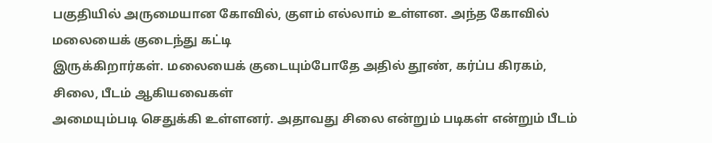பகுதியில் அருமையான கோவில், குளம் எல்லாம் உள்ளன. அந்த கோவில் மலையைக் குடைந்து கட்டி
இருக்கிறார்கள். மலையைக் குடையும்போதே அதில் தூண், கர்ப்ப கிரகம், சிலை, பீடம் ஆகியவைகள்
அமையும்படி செதுக்கி உள்ளனர். அதாவது சிலை என்றும் படிகள் என்றும் பீடம்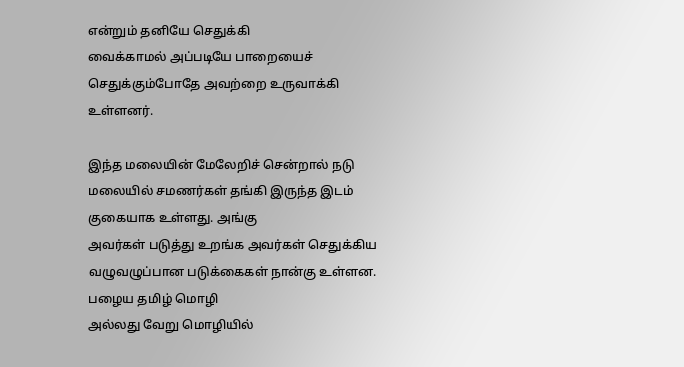என்றும் தனியே செதுக்கி
வைக்காமல் அப்படியே பாறையைச் செதுக்கும்போதே அவற்றை உருவாக்கி உள்ளனர்.

இந்த மலையின் மேலேறிச் சென்றால் நடு மலையில் சமணர்கள் தங்கி இருந்த இடம் குகையாக உள்ளது. அங்கு
அவர்கள் படுத்து உறங்க அவர்கள் செதுக்கிய வழுவழுப்பான படுக்கைகள் நான்கு உள்ளன. பழைய தமிழ் மொழி
அல்லது வேறு மொழியில்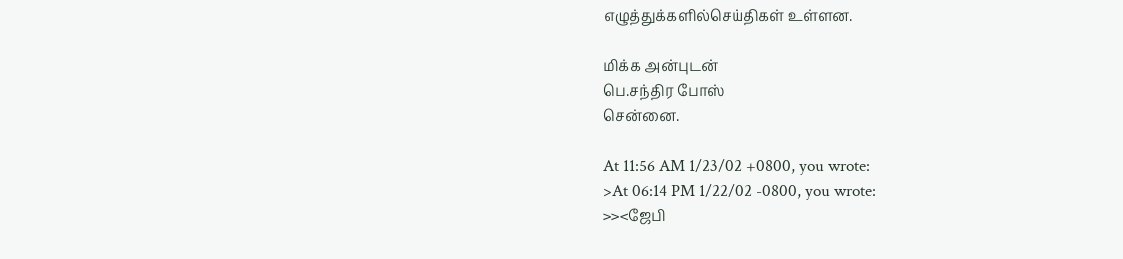எழுத்துக்களில்செய்திகள் உள்ளன.

மிக்க அன்புடன்
பெ.சந்திர போஸ்
சென்னை.

At 11:56 AM 1/23/02 +0800, you wrote:
>At 06:14 PM 1/22/02 -0800, you wrote:
>><ஜேபி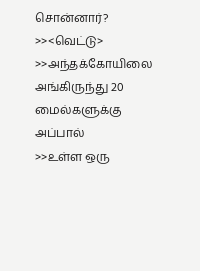சொன்னார்?
>><வெட்டு>
>>அந்தக்கோயிலை அங்கிருந்து 20 மைல்களுக்கு அப்பால்
>>உள்ள ஒரு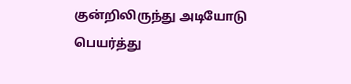குன்றிலிருந்து அடியோடு பெயர்த்து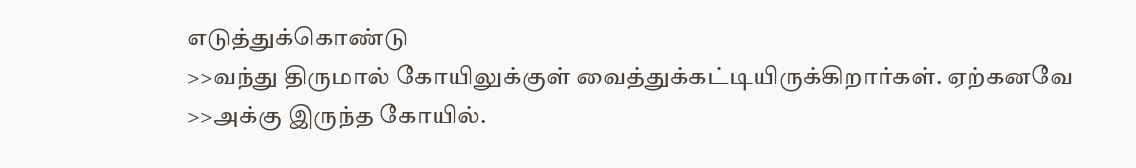எடுத்துக்கொண்டு
>>வந்து திருமால் கோயிலுக்குள் வைத்துக்கட்டியிருக்கிறார்கள். ஏற்கனவே
>>அக்கு இருந்த கோயில்.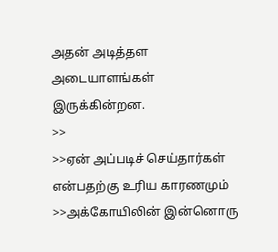அதன் அடித்தள அடையாளங்கள் இருக்கின்றன.
>>
>>ஏன் அப்படிச் செய்தார்கள் என்பதற்கு உரிய காரணமும்
>>அக்கோயிலின் இன்னொரு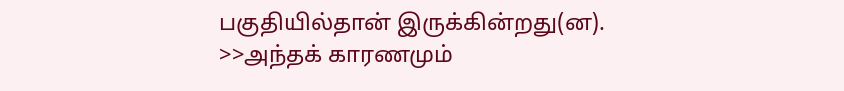பகுதியில்தான் இருக்கின்றது(ன).
>>அந்தக் காரணமும்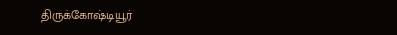திருக்கோஷ்டியூர்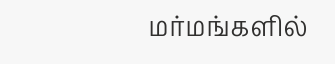மர்மங்களில்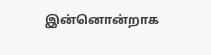இன்னொன்றாக